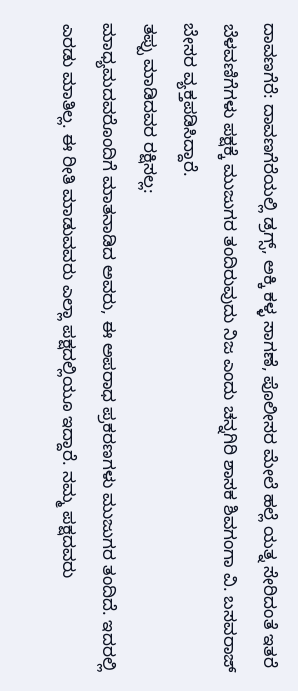ದಾವಣಗೆರೆ: ದಾವಣಗೆರೆಯಲ್ಲಿ ಡ್ರಗ್ಸ್, ಅಕ್ಕಿ ಕಳ್ಳ ಸಾಗಣೆ, ಪೊಲೀಸರ ಮೇಲೆ ಹಲ್ಲೆ ಯತ್ನ ಸೇರಿದಂತೆ ಇತರೆ ಬೆಳವಣಿಗೆಗಳು ಪಕ್ಷಕ್ಕೆ ಮುಜುಗರ ತಂದಿರುವುದು ನಿಜ ಎಂದು ಚನ್ನಗಿರಿ ಶಾಸಕ ಶಿವಗಂಗಾ ವಿ. ಬಸವರಾಜ್ ಬೇಸರ ವ್ಯಕ್ತಪಡಿಸಿದ್ದಾರೆ.
ತಪ್ಪು ಮಾಡಿದವರ ರಕ್ಷಿಸಲ್ಲ:
ಮಾಧ್ಯಮದವರೊಂದಿಗೆ ಮಾತನಾಡಿದ ಅವರು, ಈ ಅಪರಾಧ ಪ್ರಕರಣಗಳು ಮುಜುಗರ ತಂದಿದೆ. ಇದರಲ್ಲಿ ಎರಡು ಮಾತಿಲ್ಲ. ಈ ರೀತಿ ಮಾಡುವವರು ಎಲ್ಲಾ ಪಕ್ಷದಲ್ಲಿಯೂ ಇದ್ದಾರೆ. ನಮ್ಮ ಪಕ್ಷದವರು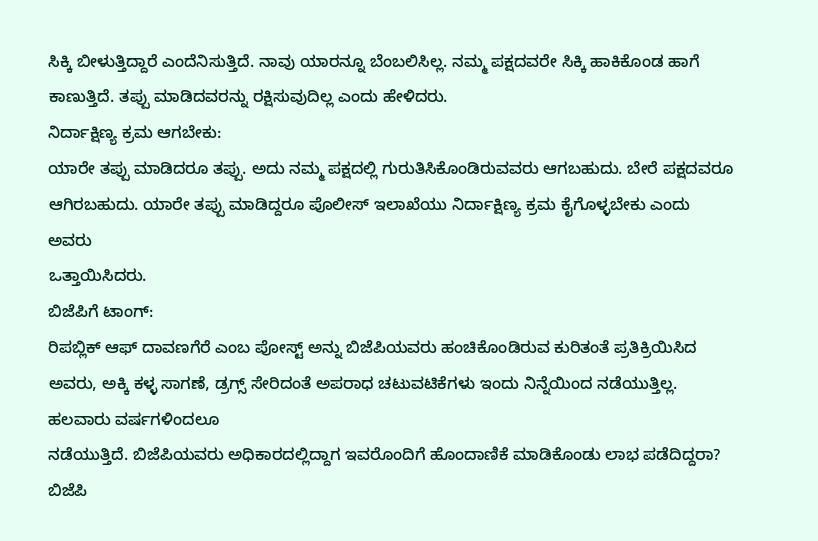ಸಿಕ್ಕಿ ಬೀಳುತ್ತಿದ್ದಾರೆ ಎಂದೆನಿಸುತ್ತಿದೆ. ನಾವು ಯಾರನ್ನೂ ಬೆಂಬಲಿಸಿಲ್ಲ. ನಮ್ಮ ಪಕ್ಷದವರೇ ಸಿಕ್ಕಿ ಹಾಕಿಕೊಂಡ ಹಾಗೆ ಕಾಣುತ್ತಿದೆ. ತಪ್ಪು ಮಾಡಿದವರನ್ನು ರಕ್ಷಿಸುವುದಿಲ್ಲ ಎಂದು ಹೇಳಿದರು.
ನಿರ್ದಾಕ್ಷಿಣ್ಯ ಕ್ರಮ ಆಗಬೇಕು:
ಯಾರೇ ತಪ್ಪು ಮಾಡಿದರೂ ತಪ್ಪು. ಅದು ನಮ್ಮ ಪಕ್ಷದಲ್ಲಿ ಗುರುತಿಸಿಕೊಂಡಿರುವವರು ಆಗಬಹುದು. ಬೇರೆ ಪಕ್ಷದವರೂ ಆಗಿರಬಹುದು. ಯಾರೇ ತಪ್ಪು ಮಾಡಿದ್ದರೂ ಪೊಲೀಸ್ ಇಲಾಖೆಯು ನಿರ್ದಾಕ್ಷಿಣ್ಯ ಕ್ರಮ ಕೈಗೊಳ್ಳಬೇಕು ಎಂದು ಅವರು
ಒತ್ತಾಯಿಸಿದರು.
ಬಿಜೆಪಿಗೆ ಟಾಂಗ್:
ರಿಪಬ್ಲಿಕ್ ಆಫ್ ದಾವಣಗೆರೆ ಎಂಬ ಪೋಸ್ಟ್ ಅನ್ನು ಬಿಜೆಪಿಯವರು ಹಂಚಿಕೊಂಡಿರುವ ಕುರಿತಂತೆ ಪ್ರತಿಕ್ರಿಯಿಸಿದ ಅವರು, ಅಕ್ಕಿ ಕಳ್ಳ ಸಾಗಣೆ, ಡ್ರಗ್ಸ್ ಸೇರಿದಂತೆ ಅಪರಾಧ ಚಟುವಟಿಕೆಗಳು ಇಂದು ನಿನ್ನೆಯಿಂದ ನಡೆಯುತ್ತಿಲ್ಲ. ಹಲವಾರು ವರ್ಷಗಳಿಂದಲೂ
ನಡೆಯುತ್ತಿದೆ. ಬಿಜೆಪಿಯವರು ಅಧಿಕಾರದಲ್ಲಿದ್ದಾಗ ಇವರೊಂದಿಗೆ ಹೊಂದಾಣಿಕೆ ಮಾಡಿಕೊಂಡು ಲಾಭ ಪಡೆದಿದ್ದರಾ? ಬಿಜೆಪಿ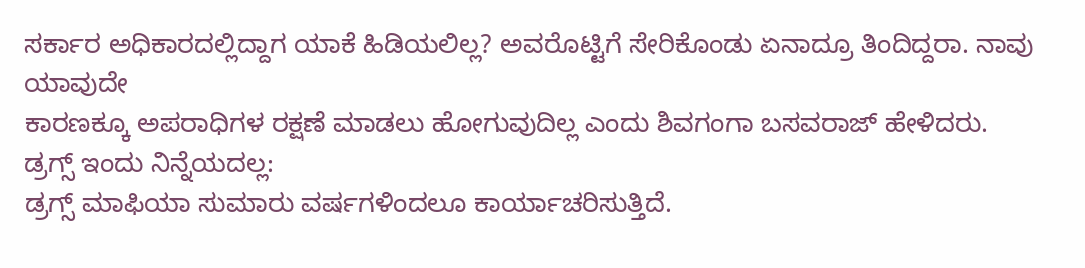ಸರ್ಕಾರ ಅಧಿಕಾರದಲ್ಲಿದ್ದಾಗ ಯಾಕೆ ಹಿಡಿಯಲಿಲ್ಲ? ಅವರೊಟ್ಟಿಗೆ ಸೇರಿಕೊಂಡು ಏನಾದ್ರೂ ತಿಂದಿದ್ದರಾ. ನಾವು ಯಾವುದೇ
ಕಾರಣಕ್ಕೂ ಅಪರಾಧಿಗಳ ರಕ್ಷಣೆ ಮಾಡಲು ಹೋಗುವುದಿಲ್ಲ ಎಂದು ಶಿವಗಂಗಾ ಬಸವರಾಜ್ ಹೇಳಿದರು.
ಡ್ರಗ್ಸ್ ಇಂದು ನಿನ್ನೆಯದಲ್ಲ:
ಡ್ರಗ್ಸ್ ಮಾಫಿಯಾ ಸುಮಾರು ವರ್ಷಗಳಿಂದಲೂ ಕಾರ್ಯಾಚರಿಸುತ್ತಿದೆ.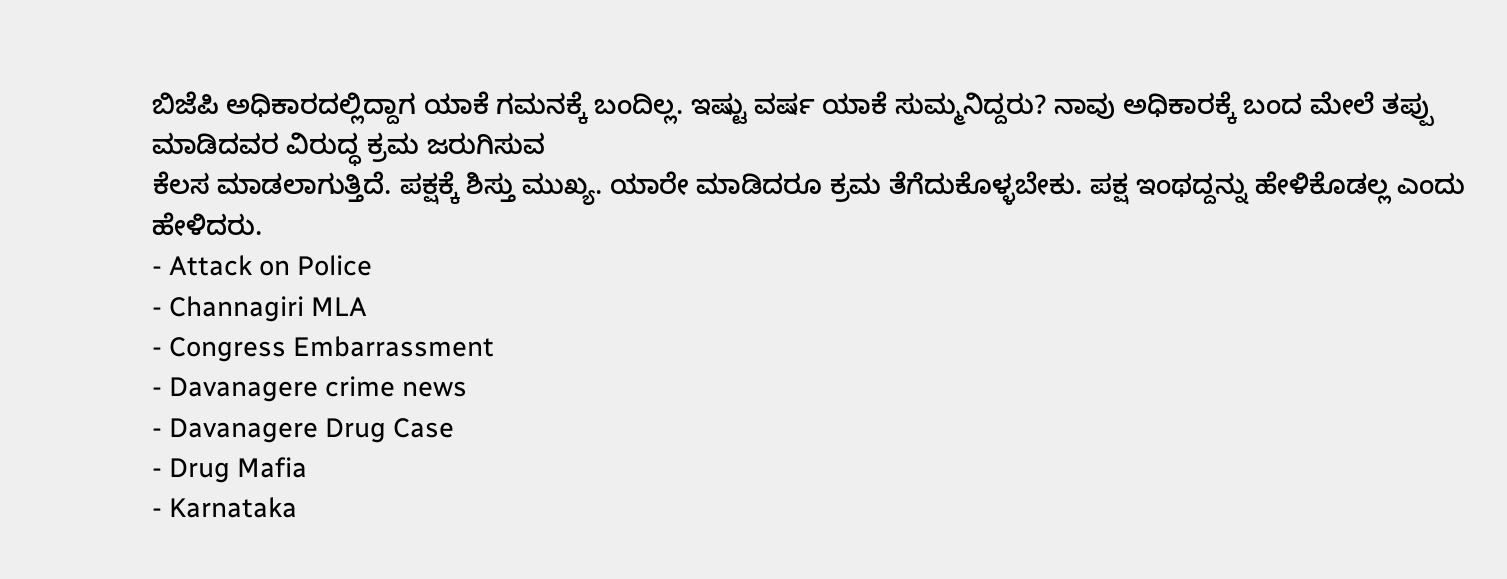ಬಿಜೆಪಿ ಅಧಿಕಾರದಲ್ಲಿದ್ದಾಗ ಯಾಕೆ ಗಮನಕ್ಕೆ ಬಂದಿಲ್ಲ. ಇಷ್ಟು ವರ್ಷ ಯಾಕೆ ಸುಮ್ಮನಿದ್ದರು? ನಾವು ಅಧಿಕಾರಕ್ಕೆ ಬಂದ ಮೇಲೆ ತಪ್ಪು ಮಾಡಿದವರ ವಿರುದ್ಧ ಕ್ರಮ ಜರುಗಿಸುವ
ಕೆಲಸ ಮಾಡಲಾಗುತ್ತಿದೆ. ಪಕ್ಷಕ್ಕೆ ಶಿಸ್ತು ಮುಖ್ಯ. ಯಾರೇ ಮಾಡಿದರೂ ಕ್ರಮ ತೆಗೆದುಕೊಳ್ಳಬೇಕು. ಪಕ್ಷ ಇಂಥದ್ದನ್ನು ಹೇಳಿಕೊಡಲ್ಲ ಎಂದು ಹೇಳಿದರು.
- Attack on Police
- Channagiri MLA
- Congress Embarrassment
- Davanagere crime news
- Davanagere Drug Case
- Drug Mafia
- Karnataka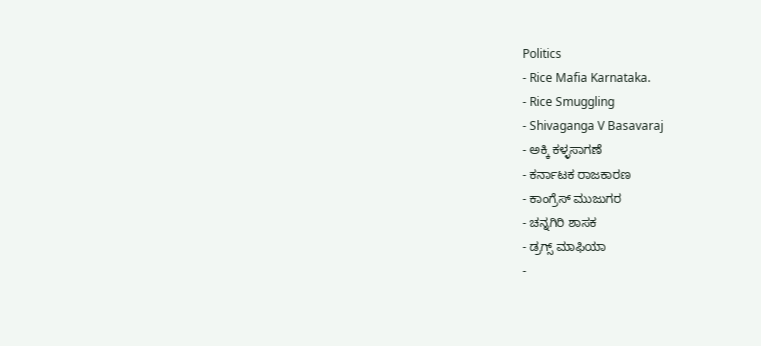Politics
- Rice Mafia Karnataka.
- Rice Smuggling
- Shivaganga V Basavaraj
- ಅಕ್ಕಿ ಕಳ್ಳಸಾಗಣೆ
- ಕರ್ನಾಟಕ ರಾಜಕಾರಣ
- ಕಾಂಗ್ರೆಸ್ ಮುಜುಗರ
- ಚನ್ನಗಿರಿ ಶಾಸಕ
- ಡ್ರಗ್ಸ್ ಮಾಫಿಯಾ
-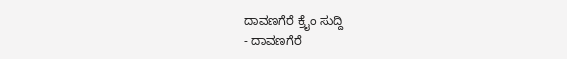ದಾವಣಗೆರೆ ಕ್ರೈಂ ಸುದ್ದಿ
- ದಾವಣಗೆರೆ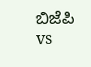ಬಿಜೆಪಿ vs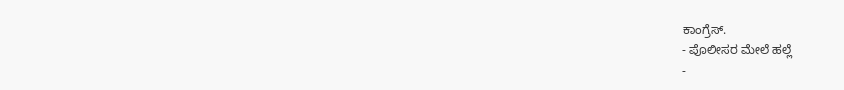ಕಾಂಗ್ರೆಸ್.
- ಪೊಲೀಸರ ಮೇಲೆ ಹಲ್ಲೆ
-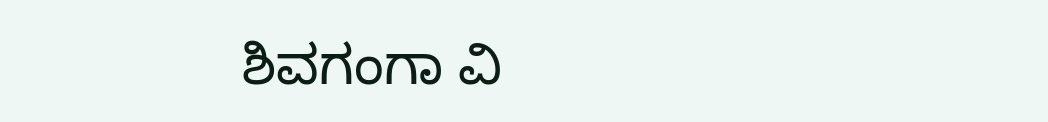ಶಿವಗಂಗಾ ವಿ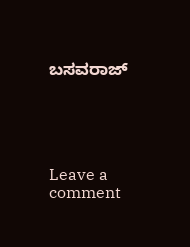ಬಸವರಾಜ್





Leave a comment